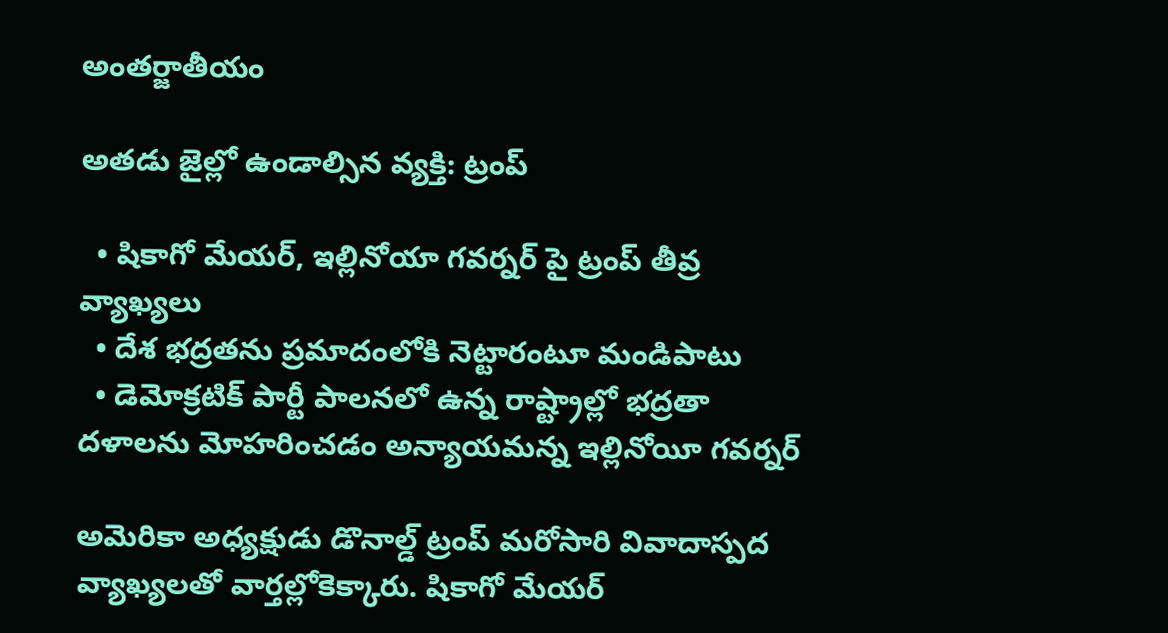అంతర్జాతీయం

అతడు జైల్లో ఉండాల్సిన వ్యక్తి: ట్రంప్

  • షికాగో మేయర్, ఇల్లినోయా గవర్నర్ పై ట్రంప్ తీవ్ర వ్యాఖ్యలు
  • దేశ భద్రతను ప్రమాదంలోకి నెట్టారంటూ మండిపాటు
  • డెమోక్రటిక్‌ పార్టీ పాలనలో ఉన్న రాష్ట్రాల్లో భద్రతా దళాలను మోహరించడం అన్యాయమన్న ఇల్లినోయీ గవర్నర్‌

అమెరికా అధ్యక్షుడు డొనాల్డ్‌ ట్రంప్‌ మరోసారి వివాదాస్పద వ్యాఖ్యలతో వార్తల్లోకెక్కారు. షికాగో మేయర్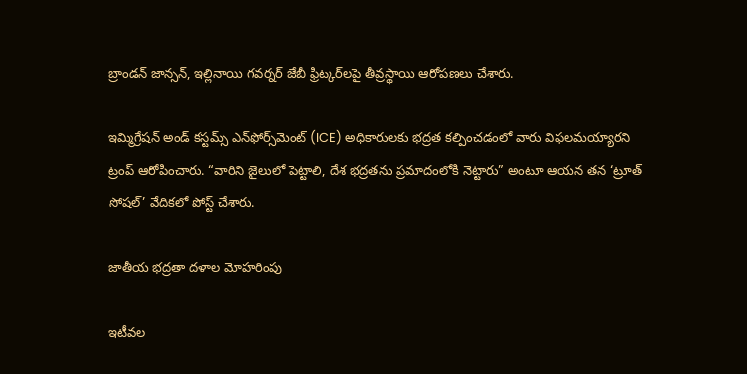బ్రాండన్ జాన్సన్, ఇల్లినాయి గవర్నర్ జేబీ ఫ్రిట్కర్‌లపై తీవ్రస్థాయి ఆరోపణలు చేశారు.

ఇమ్మిగ్రేషన్ అండ్ కస్టమ్స్ ఎన్‌ఫోర్స్‌మెంట్ (ICE) అధికారులకు భద్రత కల్పించడంలో వారు విఫలమయ్యారని ట్రంప్ ఆరోపించారు. “వారిని జైలులో పెట్టాలి, దేశ భద్రతను ప్రమాదంలోకి నెట్టారు” అంటూ ఆయన తన ‘ట్రూత్ సోషల్’ వేదికలో పోస్ట్ చేశారు.

జాతీయ భద్రతా దళాల మోహరింపు

ఇటీవల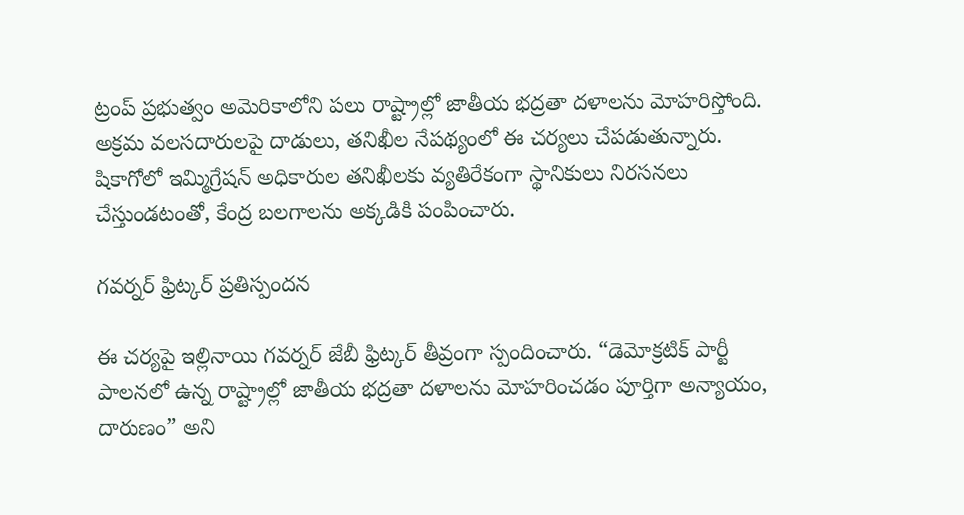ట్రంప్ ప్రభుత్వం అమెరికాలోని పలు రాష్ట్రాల్లో జాతీయ భద్రతా దళాలను మోహరిస్తోంది. అక్రమ వలసదారులపై దాడులు, తనిఖీల నేపథ్యంలో ఈ చర్యలు చేపడుతున్నారు. షికాగోలో ఇమ్మిగ్రేషన్ అధికారుల తనిఖీలకు వ్యతిరేకంగా స్థానికులు నిరసనలు చేస్తుండటంతో, కేంద్ర బలగాలను అక్కడికి పంపించారు.

గవర్నర్ ఫ్రిట్కర్ ప్రతిస్పందన

ఈ చర్యపై ఇల్లినాయి గవర్నర్ జేబీ ఫ్రిట్కర్ తీవ్రంగా స్పందించారు. “డెమోక్రటిక్ పార్టీ పాలనలో ఉన్న రాష్ట్రాల్లో జాతీయ భద్రతా దళాలను మోహరించడం పూర్తిగా అన్యాయం, దారుణం” అని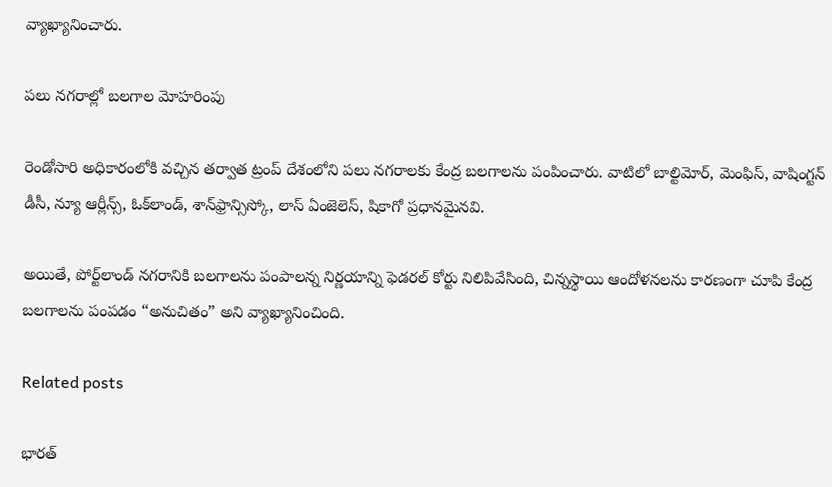వ్యాఖ్యానించారు.

పలు నగరాల్లో బలగాల మోహరింపు

రెండోసారి అధికారంలోకి వచ్చిన తర్వాత ట్రంప్ దేశంలోని పలు నగరాలకు కేంద్ర బలగాలను పంపించారు. వాటిలో బాల్టిమోర్, మెంఫిస్, వాషింగ్టన్ డీసీ, న్యూ ఆర్లీన్స్, ఓక్‌లాండ్, శాన్‌ఫ్రాన్సిస్కో, లాస్ ఏంజెలెస్, షికాగో ప్రధానమైనవి.

అయితే, పోర్ట్‌లాండ్ నగరానికి బలగాలను పంపాలన్న నిర్ణయాన్ని ఫెడరల్ కోర్టు నిలిపివేసింది, చిన్నస్థాయి ఆందోళనలను కారణంగా చూపి కేంద్ర బలగాలను పంపడం “అనుచితం” అని వ్యాఖ్యానించింది.

Related posts

భారత్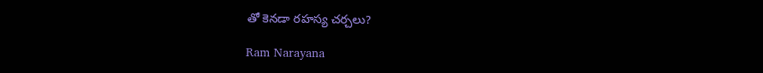తో కెనడా రహస్య చర్చలు?

Ram Narayana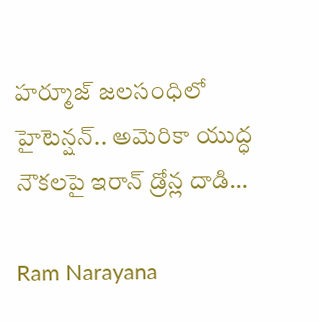హర్మూజ్ జలసంధిలో హైటెన్షన్.. అమెరికా యుద్ధ నౌకలపై ఇరాన్ డ్రోన్ల దాడి…

Ram Narayana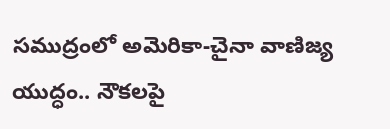సముద్రంలో అమెరికా-చైనా వాణిజ్య యుద్ధం.. నౌకలపై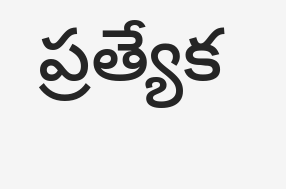ప్రత్యేక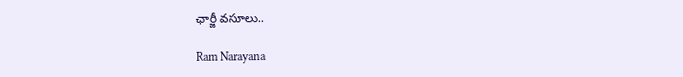ఛార్జీ వసూలు..

Ram Narayana